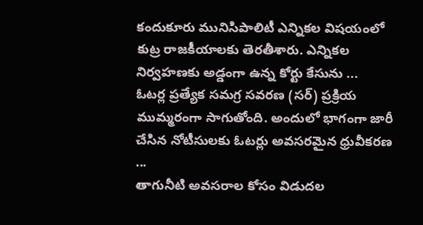కందుకూరు మునిసిపాలిటీ ఎన్నికల విషయంలో కుట్ర రాజకీయాలకు తెరతీశారు. ఎన్నికల నిర్వహణకు అడ్డంగా ఉన్న కోర్టు కేసును ...
ఓటర్ల ప్రత్యేక సమగ్ర సవరణ (సర్) ప్రక్రియ ముమ్మరంగా సాగుతోంది. అందులో భాగంగా జారీ చేసిన నోటీసులకు ఓటర్లు అవసరమైన ధ్రువీకరణ ...
తాగునీటి అవసరాల కోసం విడుదల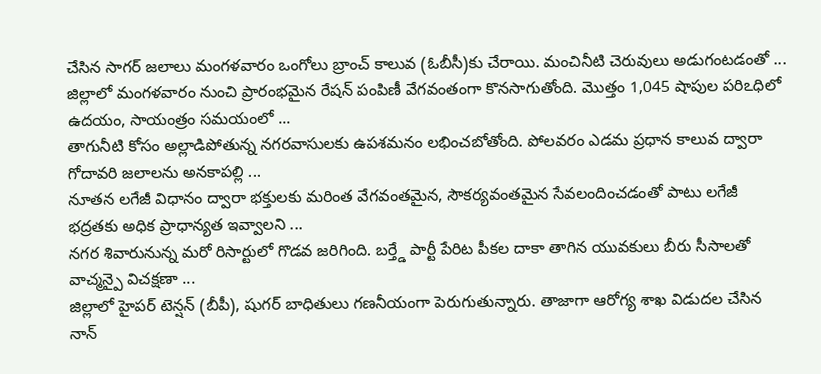చేసిన సాగర్ జలాలు మంగళవారం ఒంగోలు బ్రాంచ్ కాలువ (ఓబీసీ)కు చేరాయి. మంచినీటి చెరువులు అడుగంటడంతో ...
జిల్లాలో మంగళవారం నుంచి ప్రారంభమైన రేషన్ పంపిణీ వేగవంతంగా కొనసాగుతోంది. మొత్తం 1,045 షాపుల పరిఽధిలో ఉదయం, సాయంత్రం సమయంలో ...
తాగునీటి కోసం అల్లాడిపోతున్న నగరవాసులకు ఉపశమనం లభించబోతోంది. పోలవరం ఎడమ ప్రధాన కాలువ ద్వారా గోదావరి జలాలను అనకాపల్లి ...
నూతన లగేజీ విధానం ద్వారా భక్తులకు మరింత వేగవంతమైన, సౌకర్యవంతమైన సేవలందించడంతో పాటు లగేజీ భద్రతకు అధిక ప్రాధాన్యత ఇవ్వాలని ...
నగర శివారునున్న మరో రిసార్టులో గొడవ జరిగింది. బర్త్డే పార్టీ పేరిట పీకల దాకా తాగిన యువకులు బీరు సీసాలతో వాచ్మన్పై విచక్షణా ...
జిల్లాలో హైపర్ టెన్షన్ (బీపీ), షుగర్ బాధితులు గణనీయంగా పెరుగుతున్నారు. తాజాగా ఆరోగ్య శాఖ విడుదల చేసిన నాన్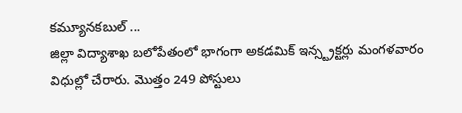కమ్యూనకబుల్ ...
జిల్లా విద్యాశాఖ బలోపేతంలో భాగంగా అకడమిక్ ఇన్స్ట్రక్టర్లు మంగళవారం విధుల్లో చేరారు. మొత్తం 249 పోస్టులు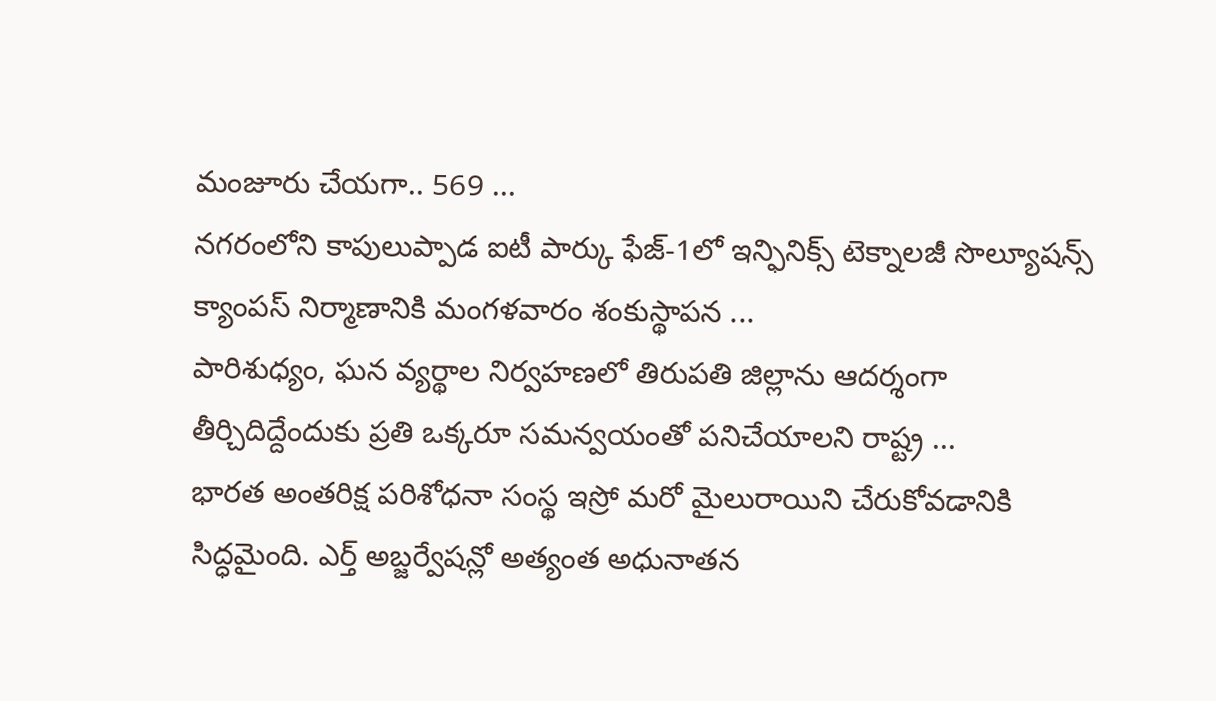మంజూరు చేయగా.. 569 ...
నగరంలోని కాపులుప్పాడ ఐటీ పార్కు ఫేజ్-1లో ఇన్ఫినిక్స్ టెక్నాలజీ సొల్యూషన్స్ క్యాంపస్ నిర్మాణానికి మంగళవారం శంకుస్థాపన ...
పారిశుధ్యం, ఘన వ్యర్థాల నిర్వహణలో తిరుపతి జిల్లాను ఆదర్శంగా తీర్చిదిద్దేందుకు ప్రతి ఒక్కరూ సమన్వయంతో పనిచేయాలని రాష్ట్ర ...
భారత అంతరిక్ష పరిశోధనా సంస్థ ఇస్రో మరో మైలురాయిని చేరుకోవడానికి సిద్ధమైంది. ఎర్త్ అబ్జర్వేషన్లో అత్యంత అధునాతన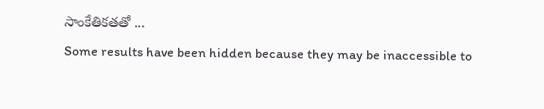సాంకేతికతతో ...
Some results have been hidden because they may be inaccessible to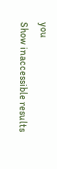you
Show inaccessible results